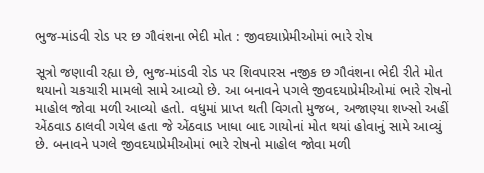ભુજ-માંડવી રોડ પર છ ગૌવંશના ભેદી મોત : જીવદયાપ્રેમીઓમાં ભારે રોષ

સૂત્રો જણાવી રહ્યા છે, ભુજ-માંડવી રોડ પર શિવપારસ નજીક છ ગૌવંશના ભેદી રીતે મોત થયાનો ચકચારી મામલો સામે આવ્યો છે. આ બનાવને પગલે જીવદયાપ્રેમીઓમાં ભારે રોષનો માહોલ જોવા મળી આવ્યો હતો. વધુમાં પ્રાપ્ત થતી વિગતો મુજબ, અજાણ્યા શખ્સો અહીં એંઠવાડ ઠાલવી ગયેલ હતા જે એંઠવાડ ખાધા બાદ ગાયોનાં મોત થયાં હોવાનું સામે આવ્યું છે. બનાવને પગલે જીવદયાપ્રેમીઓમાં ભારે રોષનો માહોલ જોવા મળી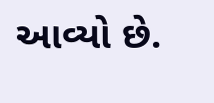આવ્યો છે.